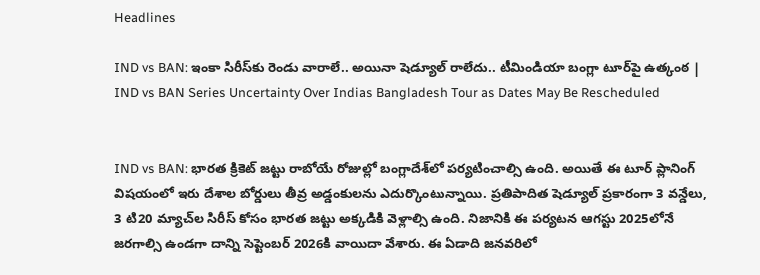Headlines

IND vs BAN: ఇంకా సిరీస్‌కు రెండు వారాలే.. అయినా షెడ్యూల్ రాలేదు.. టీమిండియా బంగ్లా టూర్‌పై ఉత్కంఠ | IND vs BAN Series Uncertainty Over Indias Bangladesh Tour as Dates May Be Rescheduled


IND vs BAN: భారత క్రికెట్ జట్టు రాబోయే రోజుల్లో బంగ్లాదేశ్‌లో పర్యటించాల్సి ఉంది. అయితే ఈ టూర్ ప్లానింగ్ విషయంలో ఇరు దేశాల బోర్డులు తీవ్ర అడ్డంకులను ఎదుర్కొంటున్నాయి. ప్రతిపాదిత షెడ్యూల్ ప్రకారంగా 3 వన్డేలు, 3 టి20 మ్యాచ్‌ల సిరీస్ కోసం భారత జట్టు అక్కడికి వెళ్లాల్సి ఉంది. నిజానికి ఈ పర్యటన ఆగస్టు 2025లోనే జరగాల్సి ఉండగా దాన్ని సెప్టెంబర్ 2026కి వాయిదా వేశారు. ఈ ఏడాది జనవరిలో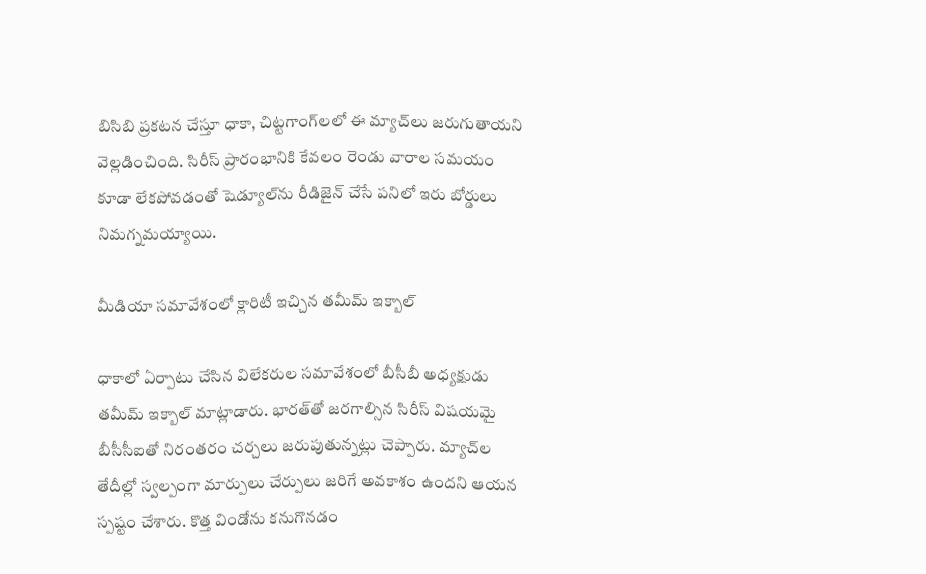బిసిబి ప్రకటన చేస్తూ ధాకా, చిట్టగాంగ్‌లలో ఈ మ్యాచ్‌లు జరుగుతాయని వెల్లడించింది. సిరీస్ ప్రారంభానికి కేవలం రెండు వారాల సమయం కూడా లేకపోవడంతో షెడ్యూల్‌ను రీడిజైన్ చేసే పనిలో ఇరు బోర్డులు నిమగ్నమయ్యాయి.

మీడియా సమావేశంలో క్లారిటీ ఇచ్చిన తమీమ్ ఇక్బాల్

ధాకాలో ఏర్పాటు చేసిన విలేకరుల సమావేశంలో బీసీబీ అధ్యక్షుడు తమీమ్ ఇక్బాల్ మాట్లాడారు. భారత్‌తో జరగాల్సిన సిరీస్ విషయమై బీసీసీఐతో నిరంతరం చర్చలు జరుపుతున్నట్లు చెప్పారు. మ్యాచ్‌ల తేదీల్లో స్వల్పంగా మార్పులు చేర్పులు జరిగే అవకాశం ఉందని ఆయన స్పష్టం చేశారు. కొత్త విండోను కనుగొనడం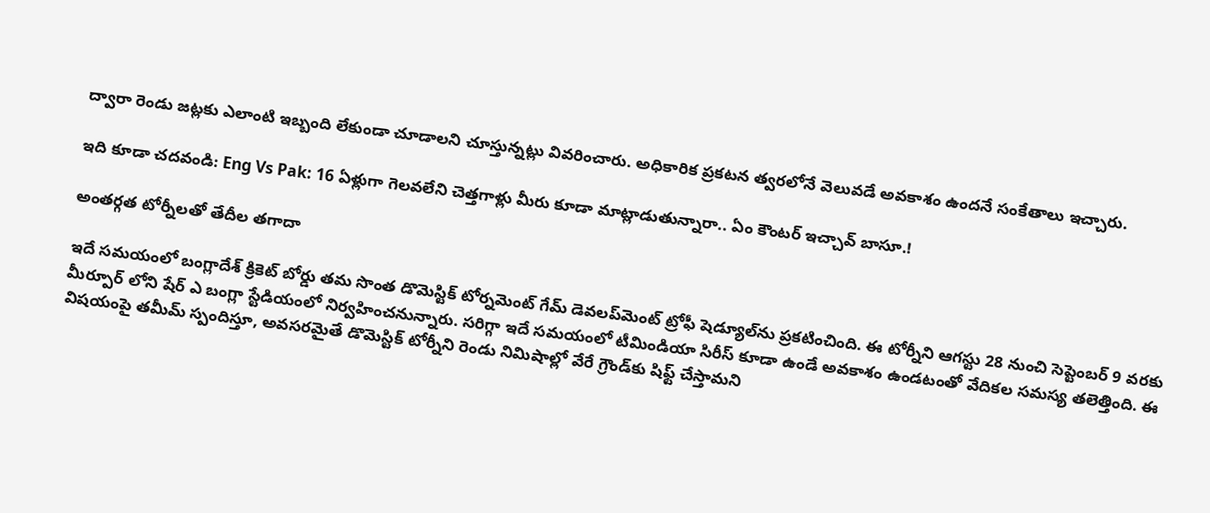ద్వారా రెండు జట్లకు ఎలాంటి ఇబ్బంది లేకుండా చూడాలని చూస్తున్నట్లు వివరించారు. అధికారిక ప్రకటన త్వరలోనే వెలువడే అవకాశం ఉందనే సంకేతాలు ఇచ్చారు.

ఇది కూడా చదవండి: Eng Vs Pak: 16 ఏళ్లుగా గెలవలేని చెత్తగాళ్లు మీరు కూడా మాట్లాడుతున్నారా.. ఏం కౌంటర్ ఇచ్చావ్ బాసూ.!

అంతర్గత టోర్నీలతో తేదీల తగాదా

ఇదే సమయంలో బంగ్లాదేశ్ క్రికెట్ బోర్డు తమ సొంత డొమెస్టిక్ టోర్నమెంట్ గేమ్ డెవలప్‌మెంట్ ట్రోఫీ షెడ్యూల్‌ను ప్రకటించింది. ఈ టోర్నీని ఆగస్టు 28 నుంచి సెప్టెంబర్ 9 వరకు మీర్పూర్ లోని షేర్ ఎ బంగ్లా స్టేడియంలో నిర్వహించనున్నారు. సరిగ్గా ఇదే సమయంలో టీమిండియా సిరీస్ కూడా ఉండే అవకాశం ఉండటంతో వేదికల సమస్య తలెత్తింది. ఈ విషయంపై తమీమ్ స్పందిస్తూ, అవసరమైతే డొమెస్టిక్ టోర్నీని రెండు నిమిషాల్లో వేరే గ్రౌండ్‌కు షిఫ్ట్ చేస్తామని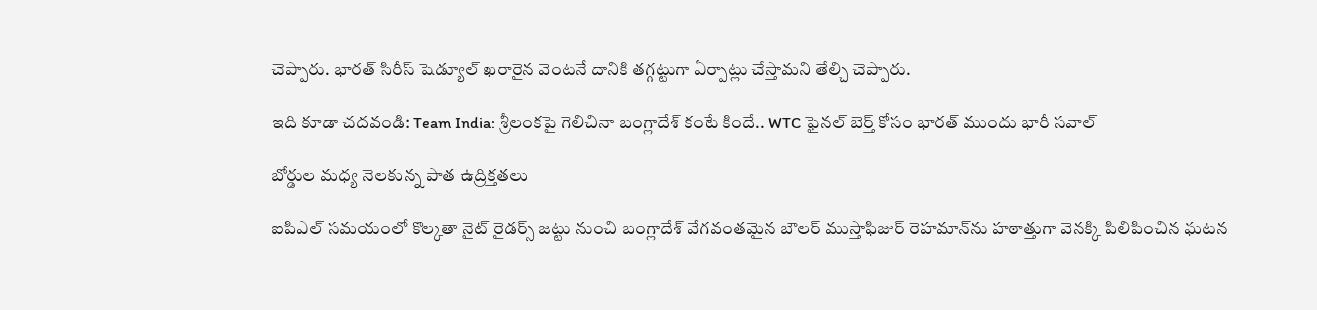చెప్పారు. భారత్ సిరీస్ షెడ్యూల్ ఖరారైన వెంటనే దానికి తగ్గట్టుగా ఏర్పాట్లు చేస్తామని తేల్చి చెప్పారు.

ఇది కూడా చదవండి: Team India: శ్రీలంకపై గెలిచినా బంగ్లాదేశ్ కంటే కిందే.. WTC ఫైనల్ బెర్త్ కోసం భారత్ ముందు భారీ సవాల్

బోర్డుల మధ్య నెలకున్న పాత ఉద్రిక్తతలు

ఐపిఎల్ సమయంలో కొల్కతా నైట్ రైడర్స్ జట్టు నుంచి బంగ్లాదేశ్ వేగవంతమైన బౌలర్ ముస్తాఫిజుర్ రెహమాన్‌ను హఠాత్తుగా వెనక్కి పిలిపించిన ఘటన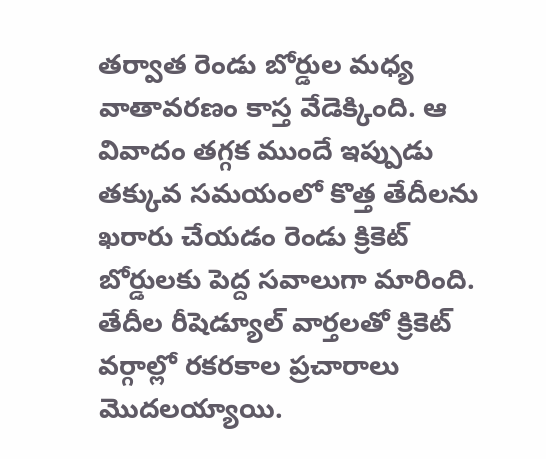తర్వాత రెండు బోర్డుల మధ్య వాతావరణం కాస్త వేడెక్కింది. ఆ వివాదం తగ్గక ముందే ఇప్పుడు తక్కువ సమయంలో కొత్త తేదీలను ఖరారు చేయడం రెండు క్రికెట్ బోర్డులకు పెద్ద సవాలుగా మారింది. తేదీల రీషెడ్యూల్ వార్తలతో క్రికెట్ వర్గాల్లో రకరకాల ప్రచారాలు మొదలయ్యాయి.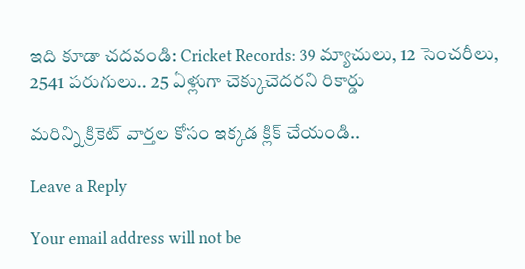ఇది కూడా చదవండి: Cricket Records: 39 మ్యాచులు, 12 సెంచరీలు, 2541 పరుగులు.. 25 ఏళ్లుగా చెక్కుచెదరని రికార్డు

మరిన్ని క్రికెట్‌ వార్తల కోసం ఇక్కడ క్లిక్‌ చేయండి..

Leave a Reply

Your email address will not be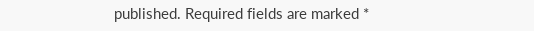published. Required fields are marked *